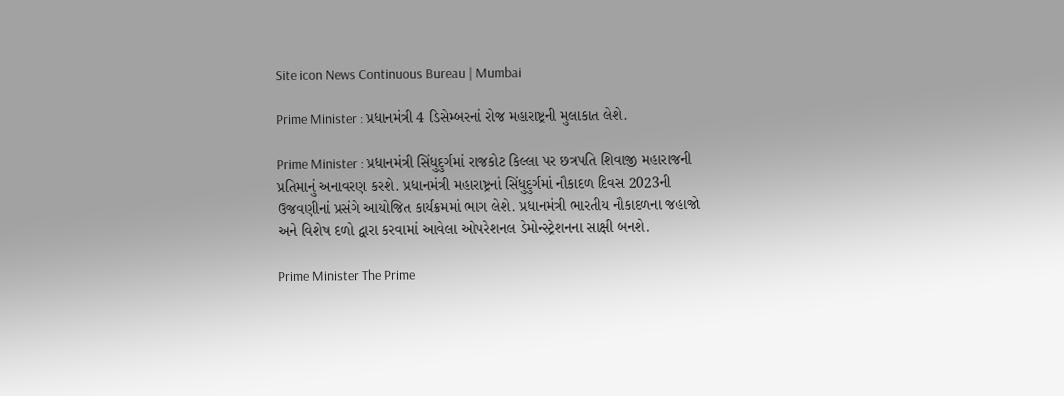Site icon News Continuous Bureau | Mumbai

Prime Minister : પ્રધાનમંત્રી 4 ડિસેમ્બરનાં રોજ મહારાષ્ટ્રની મુલાકાત લેશે.

Prime Minister : પ્રધાનમંત્રી સિંધુદુર્ગમાં રાજકોટ કિલ્લા પર છત્રપતિ શિવાજી મહારાજની પ્રતિમાનું અનાવરણ કરશે. પ્રધાનમંત્રી મહારાષ્ટ્રનાં સિંધુદુર્ગમાં નૌકાદળ દિવસ 2023ની ઉજવણીનાં પ્રસંગે આયોજિત કાર્યક્રમમાં ભાગ લેશે. પ્રધાનમંત્રી ભારતીય નૌકાદળના જહાજો અને વિશેષ દળો દ્વારા કરવામાં આવેલા ઓપરેશનલ ડેમોન્સ્ટ્રેશનના સાક્ષી બનશે.

Prime Minister The Prime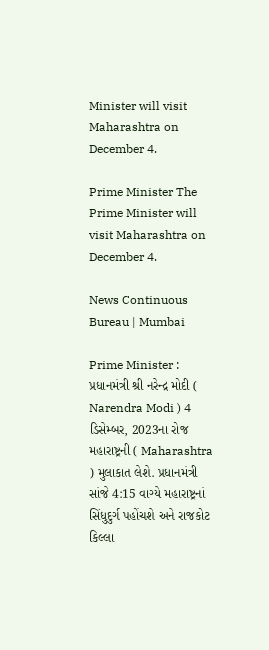Minister will visit Maharashtra on December 4.

Prime Minister The Prime Minister will visit Maharashtra on December 4.

News Continuous Bureau | Mumbai

Prime Minister : પ્રધાનમંત્રી શ્રી નરેન્દ્ર મોદી ( Narendra Modi ) 4 ડિસેમ્બર, 2023ના રોજ મહારાષ્ટ્રની ( Maharashtra ) મુલાકાત લેશે. પ્રધાનમંત્રી સાંજે 4:15 વાગ્યે મહારાષ્ટ્રનાં સિંધુદુર્ગ પહોંચશે અને રાજકોટ કિલ્લા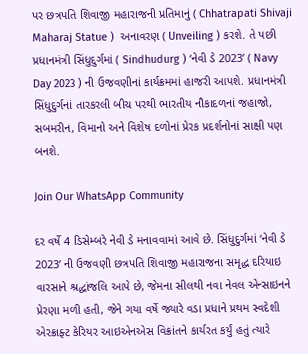પર છત્રપતિ શિવાજી મહારાજની પ્રતિમાનું ( Chhatrapati Shivaji Maharaj Statue )  અનાવરણ ( Unveiling ) કરશે. તે પછી પ્રધાનમંત્રી સિંધુદુર્ગમાં ( Sindhudurg ) ‘નેવી ડે 2023’ ( Navy Day 2023 ) ની ઉજવણીનાં કાર્યક્રમમાં હાજરી આપશે. પ્રધાનમંત્રી સિંધુદુર્ગનાં તારકરલી બીચ પરથી ભારતીય નૌકાદળનાં જહાજો, સબમરીન, વિમાનો અને વિશેષ દળોનાં પ્રેરક પ્રદર્શનોનાં સાક્ષી પણ બનશે.

Join Our WhatsApp Community

દર વર્ષે 4 ડિસેમ્બરે નેવી ડે મનાવવામાં આવે છે. સિંધુદુર્ગમાં ‘નેવી ડે 2023’ ની ઉજવણી છત્રપતિ શિવાજી મહારાજના સમૃદ્ધ દરિયાઇ વારસાને શ્રદ્ધાંજલિ આપે છે, જેમના સીલથી નવા નેવલ એન્સાઇનને પ્રેરણા મળી હતી, જેને ગયા વર્ષે જ્યારે વડા પ્રધાને પ્રથમ સ્વદેશી એરક્રાફ્ટ કેરિયર આઇએનએસ વિક્રાંતને કાર્યરત કર્યું હતું ત્યારે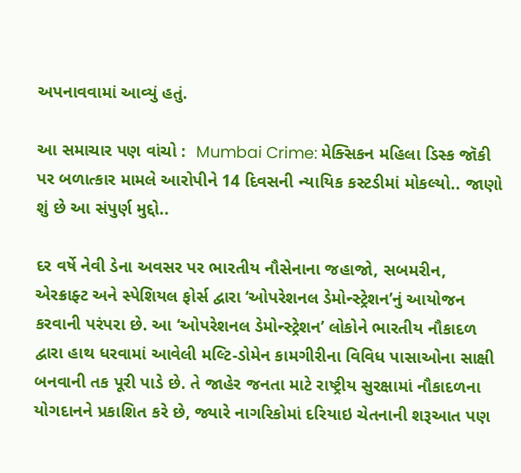અપનાવવામાં આવ્યું હતું.

આ સમાચાર પણ વાંચો :  Mumbai Crime: મેક્સિકન મહિલા ડિસ્ક જૉકી પર બળાત્કાર મામલે આરોપીને 14 દિવસની ન્યાયિક કસ્ટડીમાં મોકલ્યો.. જાણો શું છે આ સંપુર્ણ મુદ્દો..

દર વર્ષે નેવી ડેના અવસર પર ભારતીય નૌસેનાના જહાજો, સબમરીન, એરક્રાફ્ટ અને સ્પેશિયલ ફોર્સ દ્વારા ‘ઓપરેશનલ ડેમોન્સ્ટ્રેશન’નું આયોજન કરવાની પરંપરા છે. આ ‘ઓપરેશનલ ડેમોન્સ્ટ્રેશન’ લોકોને ભારતીય નૌકાદળ દ્વારા હાથ ધરવામાં આવેલી મલ્ટિ-ડોમેન કામગીરીના વિવિધ પાસાઓના સાક્ષી બનવાની તક પૂરી પાડે છે. તે જાહેર જનતા માટે રાષ્ટ્રીય સુરક્ષામાં નૌકાદળના યોગદાનને પ્રકાશિત કરે છે, જ્યારે નાગરિકોમાં દરિયાઇ ચેતનાની શરૂઆત પણ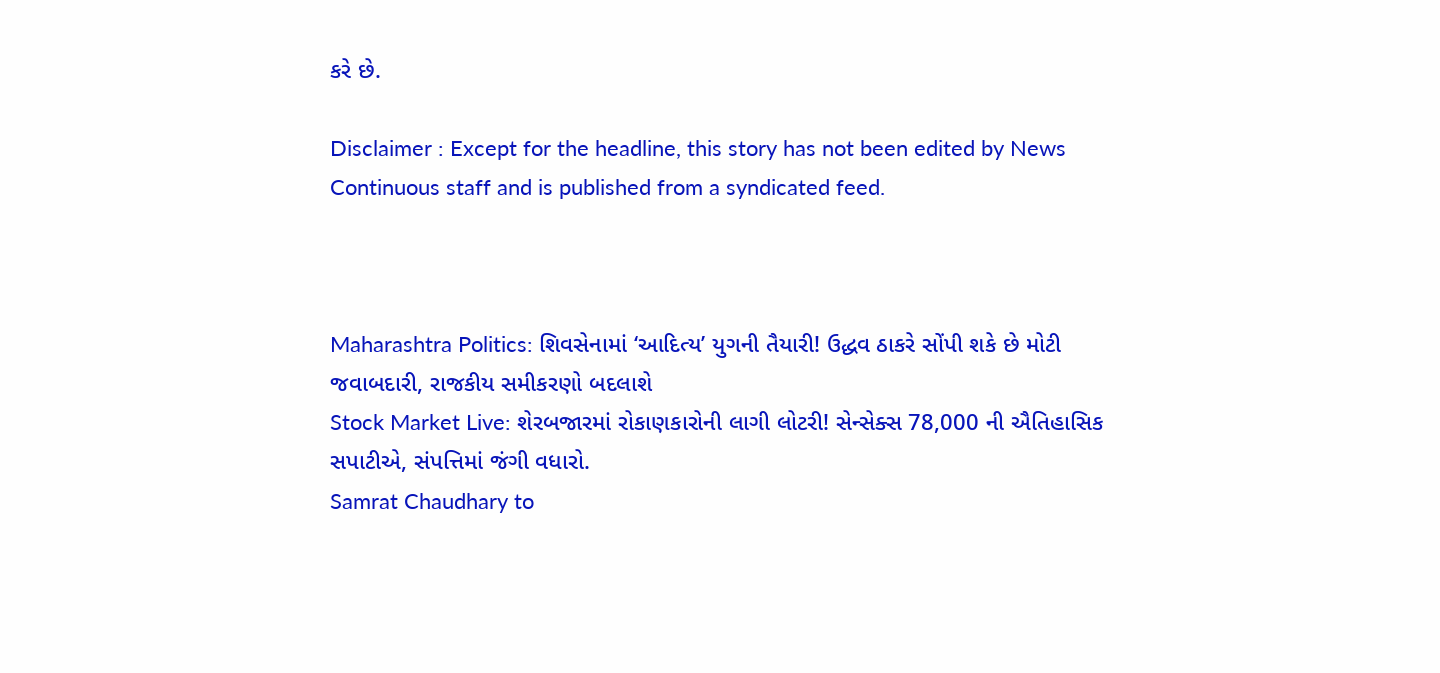કરે છે.

Disclaimer : Except for the headline, this story has not been edited by News Continuous staff and is published from a syndicated feed.



Maharashtra Politics: શિવસેનામાં ‘આદિત્ય’ યુગની તૈયારી! ઉદ્ધવ ઠાકરે સોંપી શકે છે મોટી જવાબદારી, રાજકીય સમીકરણો બદલાશે
Stock Market Live: શેરબજારમાં રોકાણકારોની લાગી લોટરી! સેન્સેક્સ 78,000 ની ઐતિહાસિક સપાટીએ, સંપત્તિમાં જંગી વધારો.
Samrat Chaudhary to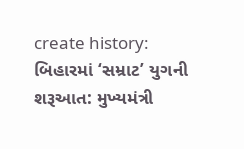create history: બિહારમાં ‘સમ્રાટ’ યુગની શરૂઆત: મુખ્યમંત્રી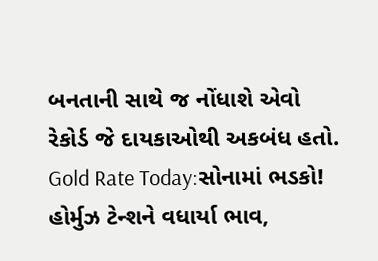બનતાની સાથે જ નોંધાશે એવો રેકોર્ડ જે દાયકાઓથી અકબંધ હતો.
Gold Rate Today:સોનામાં ભડકો! હોર્મુઝ ટેન્શને વધાર્યા ભાવ,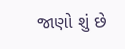જાણો શું છે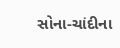સોના-ચાંદીના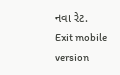નવા રેટ.
Exit mobile version